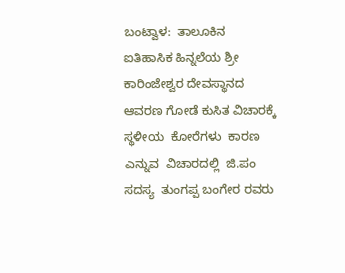ಬಂಟ್ವಾಳ:  ತಾಲೂಕಿನ ಐತಿಹಾಸಿಕ ಹಿನ್ನಲೆಯ ಶ್ರೀ ಕಾರಿಂಜೇಶ್ವರ ದೇವಸ್ಥಾನದ  ಆವರಣ ಗೋಡೆ ಕುಸಿತ ವಿಚಾರಕ್ಕೆ ಸ್ಥಳೀಯ  ಕೋರೆಗಳು  ಕಾರಣ ಎನ್ನುವ  ವಿಚಾರದಲ್ಲಿ  ಜಿ.ಪಂ ಸದಸ್ಯ  ತುಂಗಪ್ಪ ಬಂಗೇರ ರವರು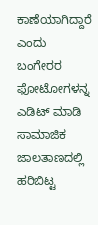ಕಾಣೆಯಾಗಿದ್ದಾರೆ ಎಂದು ಬಂಗೇರರ ಫೋಟೋಗಳನ್ನ ಎಡಿಟ್ ಮಾಡಿ ಸಾಮಾಜಿಕ ಜಾಲತಾಣದಲ್ಲಿ ಹರಿಬಿಟ್ಟ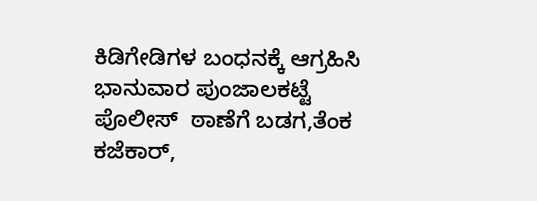ಕಿಡಿಗೇಡಿಗಳ ಬಂಧನಕ್ಕೆ ಆಗ್ರಹಿಸಿ ಭಾನುವಾರ ಪುಂಜಾಲಕಟ್ಟೆ ಪೊಲೀಸ್  ಠಾಣೆಗೆ ಬಡಗ,ತೆಂಕ ಕಜೆಕಾರ್,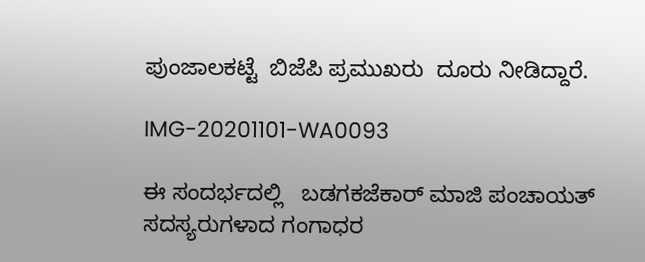ಪುಂಜಾಲಕಟ್ಟೆ  ಬಿಜೆಪಿ ಪ್ರಮುಖರು  ದೂರು ನೀಡಿದ್ದಾರೆ.

IMG-20201101-WA0093

ಈ ಸಂದರ್ಭದಲ್ಲಿ   ಬಡಗಕಜೆಕಾರ್ ಮಾಜಿ ಪಂಚಾಯತ್ ಸದಸ್ಯರುಗಳಾದ ಗಂಗಾಧರ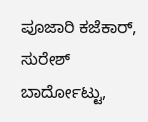ಪೂಜಾರಿ ಕಜೆಕಾರ್, ಸುರೇಶ್ ಬಾರ್ದೋಟ್ಟು,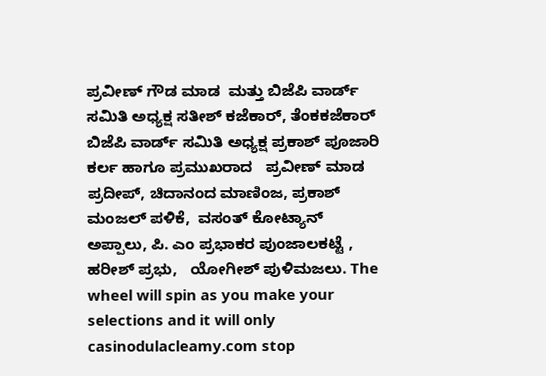ಪ್ರವೀಣ್ ಗೌಡ ಮಾಡ  ಮತ್ತು ಬಿಜೆಪಿ ವಾರ್ಡ್ ಸಮಿತಿ ಅಧ್ಯಕ್ಷ ಸತೀಶ್ ಕಜೆಕಾರ್, ತೆಂಕಕಜೆಕಾರ್ ಬಿಜೆಪಿ ವಾರ್ಡ್ ಸಮಿತಿ ಅಧ್ಯಕ್ಷ ಪ್ರಕಾಶ್ ಪೂಜಾರಿ  ಕರ್ಲ ಹಾಗೂ ಪ್ರಮುಖರಾದ   ಪ್ರವೀಣ್ ಮಾಡ  ಪ್ರದೀಪ್, ಚಿದಾನಂದ ಮಾಣಿಂಜ, ಪ್ರಕಾಶ್ ಮಂಜಲ್ ಪಳಿಕೆ,  ವಸಂತ್ ಕೋಟ್ಯಾನ್ ಅಪ್ಪಾಲು, ಪಿ. ಎಂ ಪ್ರಭಾಕರ ಪುಂಜಾಲಕಟ್ಟೆ ,  ಹರೀಶ್ ಪ್ರಭು,   ಯೋಗೀಶ್ ಪುಳಿಮಜಲು. The wheel will spin as you make your selections and it will only casinodulacleamy.com stop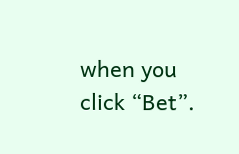when you click “Bet”.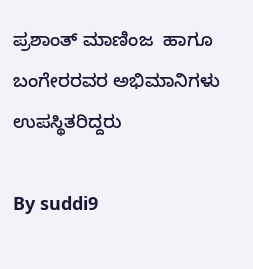ಪ್ರಶಾಂತ್ ಮಾಣಿಂಜ  ಹಾಗೂ ಬಂಗೇರರವರ ಅಭಿಮಾನಿಗಳು ಉಪಸ್ಥಿತರಿದ್ದರು

By suddi9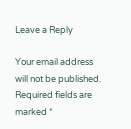Leave a Reply

Your email address will not be published. Required fields are marked *